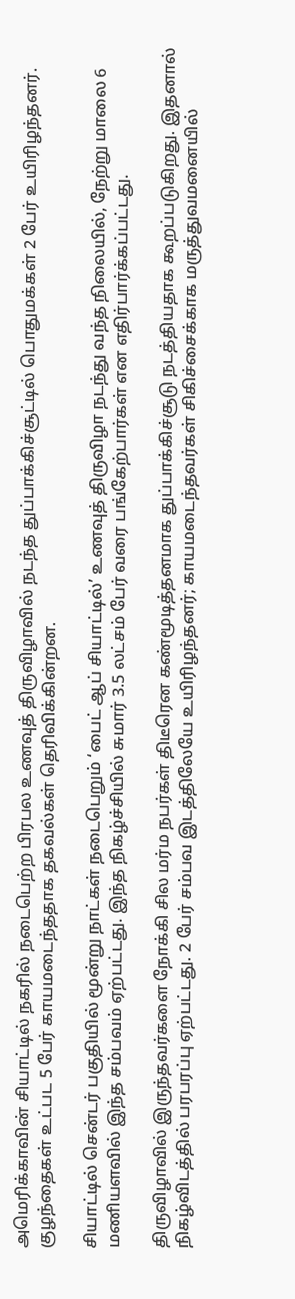அமெரிக்காவின் சியாட்டில் நகரில் நடைபெற்ற பிரபல உணவுத் திருவிழாவில் நடந்த துப்பாக்கிச்சூட்டில் பொதுமக்கள் 2 பேர் உயிரிழந்தனர். குழந்தைகள் உட்பட 5 பேர் காயமடைந்ததாக தகவல்கள் தெரிவிக்கின்றன.

சியாட்டில் சென்டர் பகுதியில் மூன்று நாட்கள் நடைபெறும் ‘பைட் ஆப் சியாட்டில்’ உணவுத் திருவிழா நடந்து வந்த நிலையில், நேற்று மாலை 6 மணியளவில் இந்த சம்பவம் ஏற்பட்டது. இந்த நிகழ்ச்சியில் சுமார் 3.5 லட்சம் பேர் வரை பங்கேற்பார்கள் என எதிர்பார்க்கப்பட்டது.

திருவிழாவில் இருந்தவர்களை நோக்கி சில மர்ம நபர்கள் திடீரென கண்மூடித்தனமாக துப்பாக்கிச்சூடு நடத்தியதாக கூறப்படுகிறது. இதனால் நிகழ்விடத்தில் பரபரப்பு ஏற்பட்டது. 2 பேர் சம்பவ இடத்திலேயே உயிரிழந்தனர்; காயமடைந்தவர்கள் சிகிச்சைக்காக மருத்துவமனையில்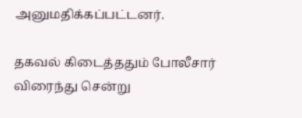அனுமதிக்கப்பட்டனர்.

தகவல் கிடைத்ததும் போலீசார் விரைந்து சென்று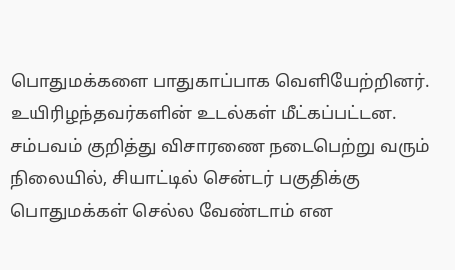பொதுமக்களை பாதுகாப்பாக வெளியேற்றினர். உயிரிழந்தவர்களின் உடல்கள் மீட்கப்பட்டன. சம்பவம் குறித்து விசாரணை நடைபெற்று வரும் நிலையில், சியாட்டில் சென்டர் பகுதிக்கு பொதுமக்கள் செல்ல வேண்டாம் என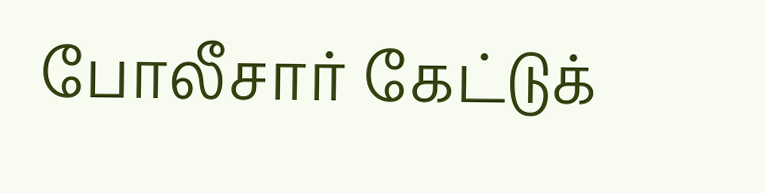போலீசார் கேட்டுக்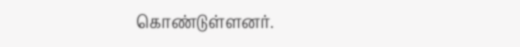கொண்டுள்ளனர்.